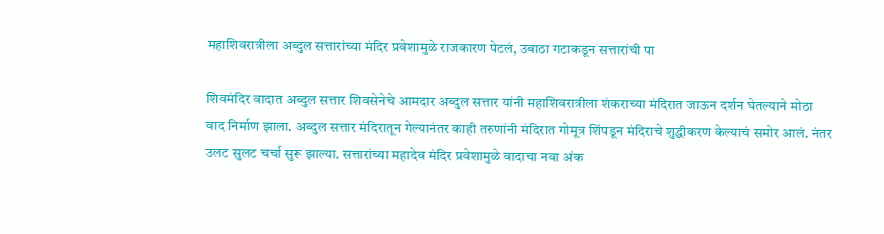महाशिवरात्रीला अब्दुल सत्तारांच्या मंदिर प्रवेशामुळे राजकारण पेटलं, उबाठा गटाकडून सत्तारांची पा

शिवमंदिर वादात अब्दुल सत्तार शिवसेनेचे आमदार अब्दुल सत्तार यांनी महाशिवरात्रीला शंकराच्या मंदिरात जाऊन दर्शन घेतल्याने मोठा वाद निर्माण झाला. अब्दुल सत्तार मंदिरातून गेल्यानंतर काही तरुणांनी मंदिरात गोमूत्र शिंपडून मंदिराचे शुद्धीकरण केल्याचं समोर आलं. नंतर उलट सुलट चर्चा सुरू झाल्या. सत्तारांच्या महादेव मंदिर प्रवेशामुळे वादाचा नवा अंक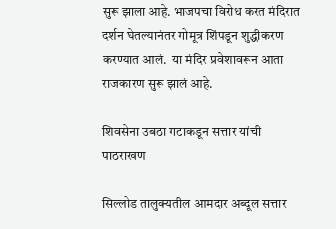सुरू झाला आहे. भाजपचा विरोध करत मंदिरात दर्शन घेतल्यानंतर गोमूत्र शिंपडून शुद्धीकरण करण्यात आलं.  या मंदिर प्रवेशावरून आता राजकारण सुरू झालं आहे.

शिवसेना उबठा गटाकडून सत्तार यांची पाठराखण

सिल्लोड तालुक्यतील आमदार अब्दूल सत्तार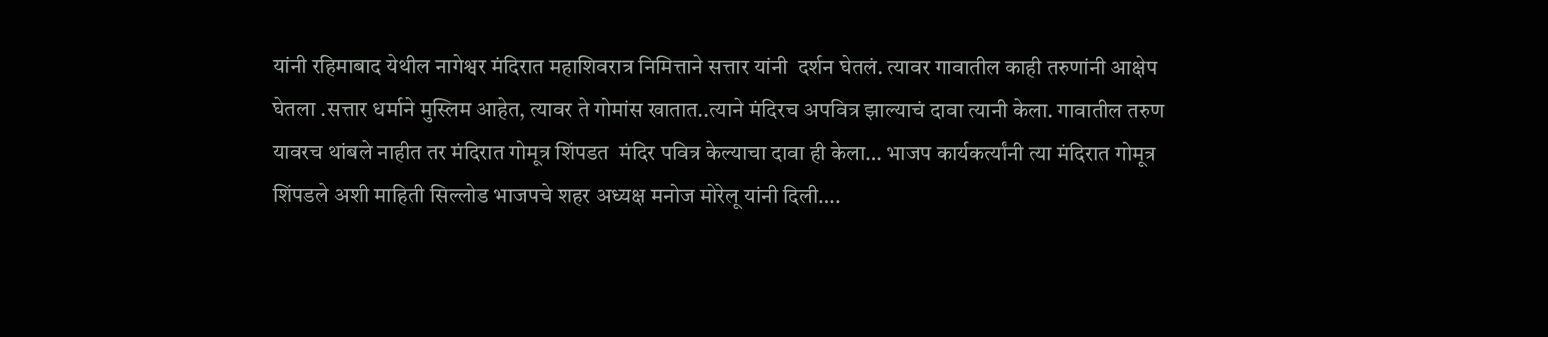यांनी रहिमाबाद येथील नागेश्वर मंदिरात महाशिवरात्र निमित्ताने सत्तार यांनी  दर्शन घेतलं. त्यावर गावातील काही तरुणांनी आक्षेप घेतला .सत्तार धर्माने मुस्लिम आहेत, त्यावर ते गोमांस खातात..त्याने मंदिरच अपवित्र झाल्याचं दावा त्यानी केला. गावातील तरुण यावरच थांबले नाहीत तर मंदिरात गोमूत्र शिंपडत  मंदिर पवित्र केल्याचा दावा ही केला… भाजप कार्यकर्त्यांनी त्या मंदिरात गोमूत्र शिंपडले अशी माहिती सिल्लोड भाजपचे शहर अध्यक्ष मनोज मोरेलू यांनी दिली….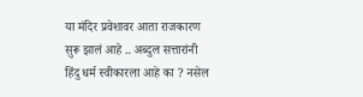या मंदिर प्रवेशावर आता राजकारण सुरू झालं आहे .. अब्दुल सत्तारांनी हिंदु धर्म स्वीकारला आहे का ? नसेल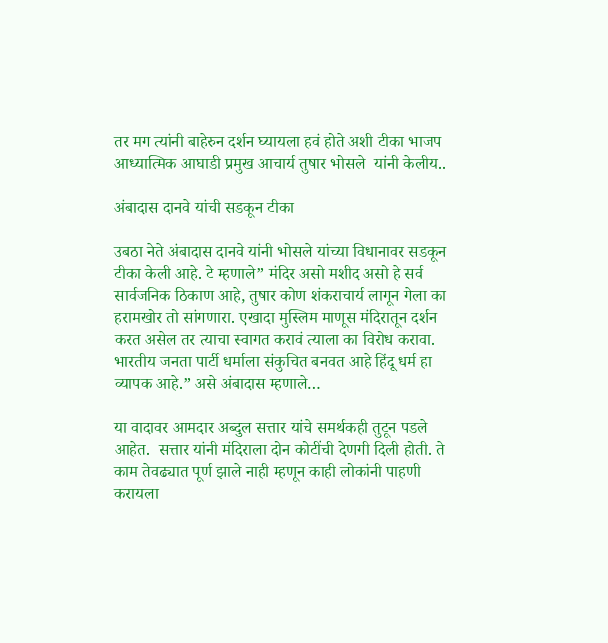तर मग त्यांनी बाहेरुन दर्शन घ्यायला हवं होते अशी टीका भाजप आध्यात्मिक आघाडी प्रमुख आचार्य तुषार भोसले  यांनी केलीय..

अंबादास दानवे यांची सडकून टीका

उबठा नेते अंबादास दानवे यांनी भोसले यांच्या विधानावर सडकून टीका केली आहे. टे म्हणाले” मंदिर असो मशीद असो हे सर्व सार्वजनिक ठिकाण आहे, तुषार कोण शंकराचार्य लागून गेला का हरामखोर तो सांगणारा. एखादा मुस्लिम माणूस मंदिरातून दर्शन करत असेल तर त्याचा स्वागत करावं त्याला का विरोध करावा. भारतीय जनता पार्टी धर्माला संकुचित बनवत आहे हिंदू धर्म हा व्यापक आहे.” असे अंबादास म्हणाले…

या वादावर आमदार अब्दुल सत्तार यांचे समर्थकही तुटून पडले आहेत.  सत्तार यांनी मंदिराला दोन कोटींची देणगी दिली होती. ते काम तेवढ्यात पूर्ण झाले नाही म्हणून काही लोकांनी पाहणी करायला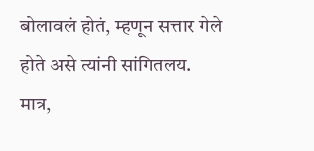बोलावलं होतं, म्हणून सत्तार गेले होते असे त्यांनी सांगितलय. मात्र,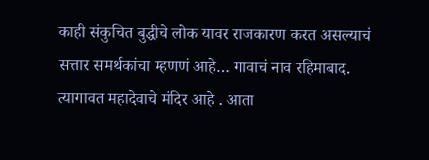काही संकुचित बुद्धीचे लोक यावर राजकारण करत असल्याचं सत्तार समर्थकांचा म्हणणं आहे… गावाचं नाव रहिमाबाद. त्यागावत महादेवाचे मंदिर आहे . आता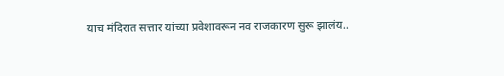याच मंदिरात सत्तार यांच्या प्रवेशावरून नव राजकारण सुरू झालंय..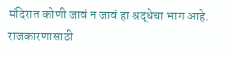मंदिरात कोणी जावं न जावं हा श्रद्धेचा भाग आहे. राजकारणासाठी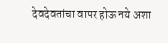देवदेवतांचा वापर होऊ नये अशा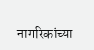नागरिकांच्या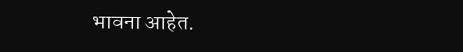भावना आहेत.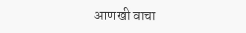आणखी वाचा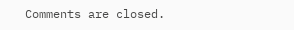Comments are closed.